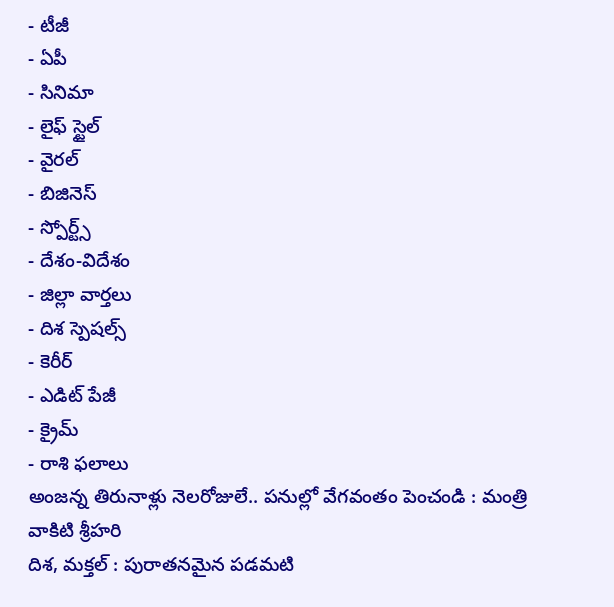- టీజీ
- ఏపీ
- సినిమా
- లైఫ్ స్టైల్
- వైరల్
- బిజినెస్
- స్పోర్ట్స్
- దేశం-విదేశం
- జిల్లా వార్తలు
- దిశ స్పెషల్స్
- కెరీర్
- ఎడిట్ పేజీ
- క్రైమ్
- రాశి ఫలాలు
అంజన్న తిరునాళ్లు నెలరోజులే.. పనుల్లో వేగవంతం పెంచండి : మంత్రి వాకిటి శ్రీహరి
దిశ, మక్తల్ : పురాతనమైన పడమటి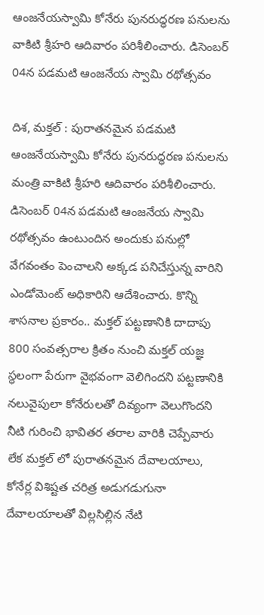ఆంజనేయస్వామి కోనేరు పునరుద్ధరణ పనులను వాకిటి శ్రీహరి ఆదివారం పరిశీలించారు. డిసెంబర్ 04న పడమటి ఆంజనేయ స్వామి రథోత్సవం

దిశ, మక్తల్ : పురాతనమైన పడమటి ఆంజనేయస్వామి కోనేరు పునరుద్ధరణ పనులను మంత్రి వాకిటి శ్రీహరి ఆదివారం పరిశీలించారు. డిసెంబర్ 04న పడమటి ఆంజనేయ స్వామి రథోత్సవం ఉంటుందిన అందుకు పనుల్లో వేగవంతం పెంచాలని అక్కడ పనిచేస్తున్న వారిని ఎండోమెంట్ అధికారిని ఆదేశించారు. కొన్ని శాసనాల ప్రకారం.. మక్తల్ పట్టణానికి దాదాపు 800 సంవత్సరాల క్రితం నుంచి మక్తల్ యజ్ఞ స్థలంగా పేరుగా వైభవంగా వెలిగిందని పట్టణానికి నలువైపులా కోనేరులతో దివ్యంగా వెలుగొందని నీటి గురించి భావితర తరాల వారికి చెప్పేవారు లేక మక్తల్ లో పురాతనమైన దేవాలయాలు, కోనేర్ల విశిష్టత చరిత్ర అడుగడుగునా దేవాలయాలతో విల్లసిల్లిన నేటి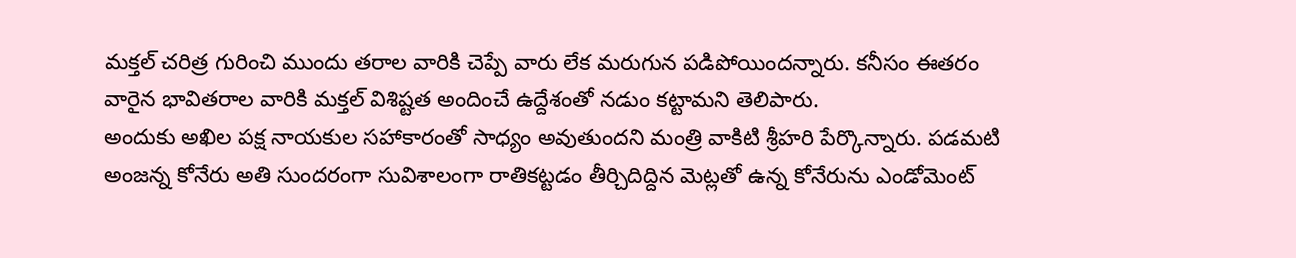మక్తల్ చరిత్ర గురించి ముందు తరాల వారికి చెప్పే వారు లేక మరుగున పడిపోయిందన్నారు. కనీసం ఈతరం వారైన భావితరాల వారికి మక్తల్ విశిష్టత అందించే ఉద్దేశంతో నడుం కట్టామని తెలిపారు.
అందుకు అఖిల పక్ష నాయకుల సహాకారంతో సాధ్యం అవుతుందని మంత్రి వాకిటి శ్రీహరి పేర్కొన్నారు. పడమటి అంజన్న కోనేరు అతి సుందరంగా సువిశాలంగా రాతికట్టడం తీర్చిదిద్దిన మెట్లతో ఉన్న కోనేరును ఎండోమెంట్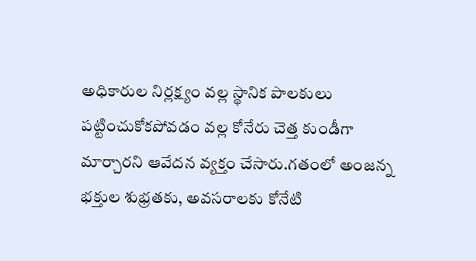అధికారుల నిర్లక్ష్యం వల్ల స్థానిక పాలకులు పట్టించుకోకపోవడం వల్ల కోనేరు చెత్త కుండీగా మార్చారని ఆవేదన వ్యక్తం చేసారు.గతంలో అంజన్న భక్తుల శుభ్రతకు, అవసరాలకు కోనేటి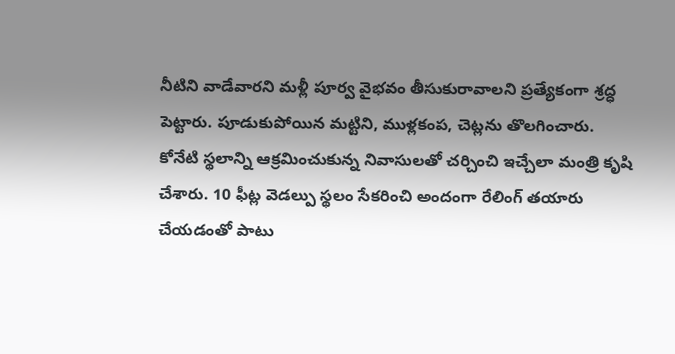నీటిని వాడేవారని మళ్లీ పూర్వ వైభవం తీసుకురావాలని ప్రత్యేకంగా శ్రద్ధ పెట్టారు. పూడుకుపోయిన మట్టిని, ముళ్లకంప, చెట్లను తొలగించారు. కోనేటి స్థలాన్ని ఆక్రమించుకున్న నివాసులతో చర్చించి ఇచ్చేలా మంత్రి కృషి చేశారు. 10 ఫీట్ల వెడల్పు స్థలం సేకరించి అందంగా రేలింగ్ తయారు చేయడంతో పాటు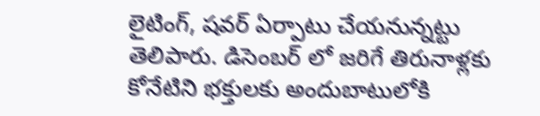లైటింగ్, షవర్ ఏర్పాటు చేయనున్నట్టు తెలిపారు. డిసెంబర్ లో జరిగే తిరునాళ్లకు కోనేటిని భక్తులకు అందుబాటులోకి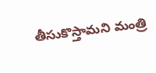తీసుకొస్తామని మంత్రి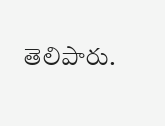తెలిపారు.